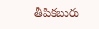తీపికబురు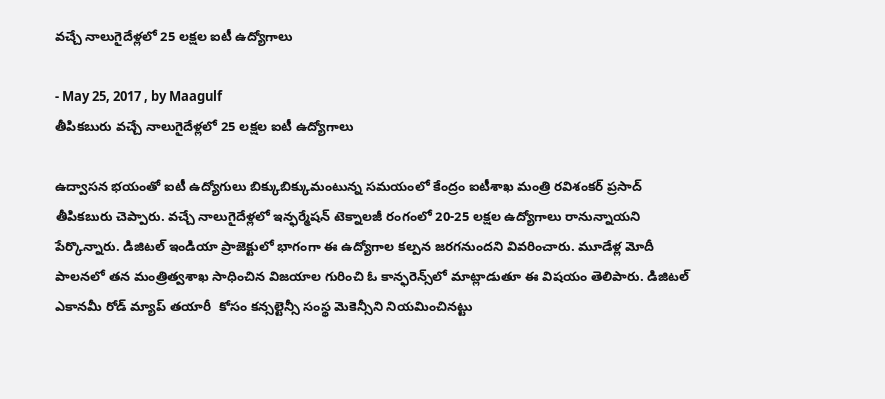వచ్చే నాలుగైదేళ్లలో 25 లక్షల ఐటీ ఉద్యోగాలు

- May 25, 2017 , by Maagulf
తీపికబురు వచ్చే నాలుగైదేళ్లలో 25 లక్షల ఐటీ ఉద్యోగాలు

ఉద్వాసన భయంతో ఐటీ ఉద్యోగులు బిక్కుబిక్కుమంటున్న సమయంలో కేంద్రం ఐటీశాఖ మంత్రి రవిశంకర్‌ ప్రసాద్‌ తీపికబురు చెప్పారు. వచ్చే నాలుగైదేళ్లలో ఇన్ఫర్మేషన్‌ టెక్నాలజీ రంగంలో 20-25 లక్షల ఉద్యోగాలు రానున్నాయని పేర్కొన్నారు. డిజిటల్‌ ఇండియా ప్రాజెక్టులో భాగంగా ఈ ఉద్యోగాల కల్పన జరగనుందని వివరించారు. మూడేళ్ల మోదీ పాలనలో తన మంత్రిత్వశాఖ సాధించిన విజయాల గురించి ఓ కాన్ఫరెన్స్‌లో మాట్లాడుతూ ఈ విషయం తెలిపారు. డిజిటల్‌ ఎకానమీ రోడ్‌ మ్యాప్‌ తయారీ  కోసం కన్సల్టెన్సీ సంస్థ మెకెన్సీని నియమించినట్టు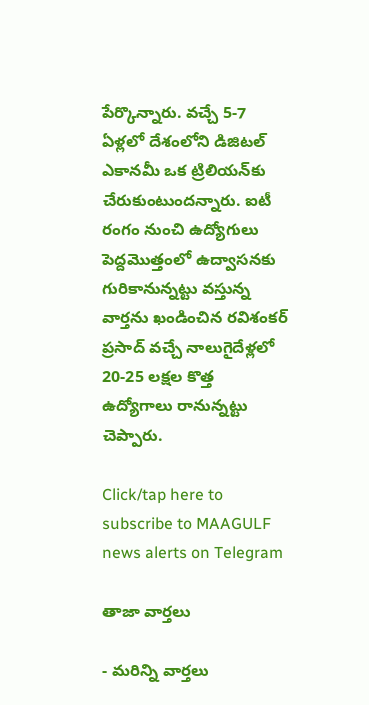పేర్కొన్నారు. వచ్చే 5-7 ఏళ్లలో దేశంలోని డిజిటల్‌ ఎకానమీ ఒక ట్రిలియన్‌కు చేరుకుంటుందన్నారు. ఐటీ రంగం నుంచి ఉద్యోగులు పెద్దమొత్తంలో ఉద్వాసనకు గురికానున్నట్టు వస్తున్న వార్తను ఖండించిన రవిశంకర్‌ ప్రసాద్‌ వచ్చే నాలుగైదేళ్లలో 20-25 లక్షల కొత్త ఉద్యోగాలు రానున్నట్టు చెప్పారు.

Click/tap here to subscribe to MAAGULF news alerts on Telegram

తాజా వార్తలు

- మరిన్ని వార్తలు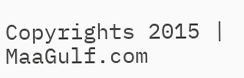Copyrights 2015 | MaaGulf.com